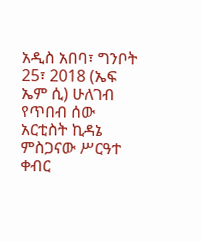አዲስ አበባ፣ ግንቦት 25፣ 2018 (ኤፍ ኤም ሲ) ሁለገብ የጥበብ ሰው አርቲስት ኪዳኔ ምስጋናው ሥርዓተ ቀብር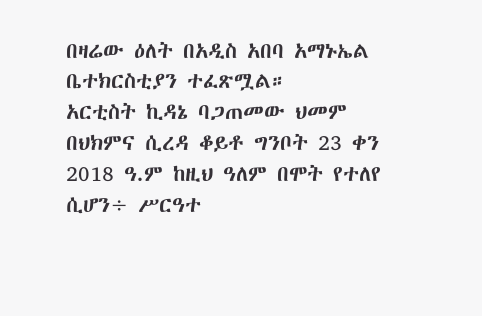በዛሬው ዕለት በአዲስ አበባ አማኑኤል ቤተክርስቲያን ተፈጽሟል።
አርቲስት ኪዳኔ ባጋጠመው ህመም በህክምና ሲረዳ ቆይቶ ግንቦት 23 ቀን 2018 ዓ.ም ከዚህ ዓለም በሞት የተለየ ሲሆን÷ ሥርዓተ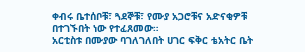ቀብሩ ቤተሰቦቹ፣ ጓደኞቹ፣ የሙያ አጋሮቹና አድናቂዎቹ በተገኙበት ነው የተፈጸመው።
አርቲስቱ በሙያው ባገለገለበት ሀገር ፍቅር ቴአትር ቤት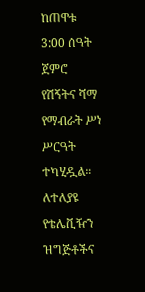ከጠዋቱ 3:00 ሰዓት ጀምሮ የሽኝትና ሻማ የማብራት ሥነ ሥርዓት ተካሂዷል።
ለተለያዩ የቴሌቪዥን ዝግጅቶችና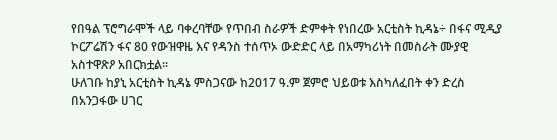የበዓል ፕሮግራሞች ላይ ባቀረባቸው የጥበብ ስራዎች ድምቀት የነበረው አርቲስት ኪዳኔ÷ በፋና ሚዲያ ኮርፖሬሽን ፋና 80 የውዝዋዜ እና የዳንስ ተሰጥኦ ውድድር ላይ በአማካሪነት በመስራት ሙያዊ አስተዋጽዖ አበርክቷል።
ሁለገቡ ከያኒ አርቲስት ኪዳኔ ምስጋናው ከ2017 ዓ.ም ጀምሮ ህይወቱ እስካለፈበት ቀን ድረስ በአንጋፋው ሀገር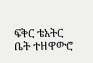ፍቅር ቴአትር ቤት ተዘዋውሮ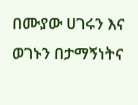በሙያው ሀገሩን እና ወገኑን በታማኝነትና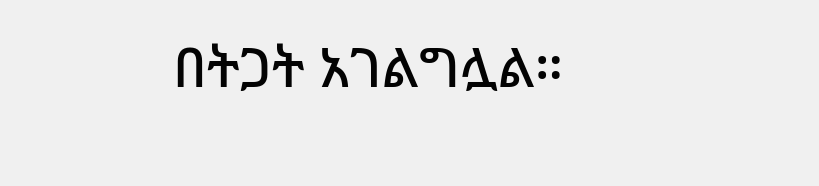በትጋት አገልግሏል።